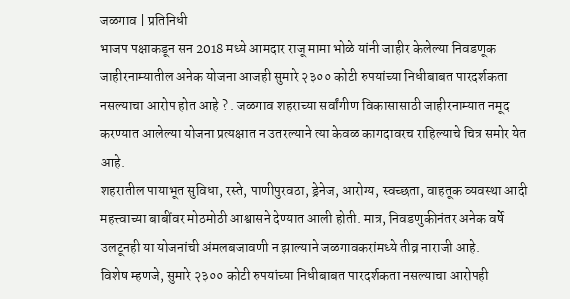जळगाव | प्रतिनिधी
भाजप पक्षाकडून सन 2018 मध्ये आमदार राजू मामा भोळे यांनी जाहीर केलेल्या निवडणूक जाहीरनाम्यातील अनेक योजना आजही सुमारे २३०० कोटी रुपयांच्या निधीबाबत पारदर्शकता नसल्याचा आरोप होत आहे ? . जळगाव शहराच्या सर्वांगीण विकासासाठी जाहीरनाम्यात नमूद करण्यात आलेल्या योजना प्रत्यक्षात न उतरल्याने त्या केवळ कागदावरच राहिल्याचे चित्र समोर येत आहे.
शहरातील पायाभूत सुविधा, रस्ते, पाणीपुरवठा, ड्रेनेज, आरोग्य, स्वच्छता, वाहतूक व्यवस्था आदी महत्त्वाच्या बाबींवर मोठमोठी आश्वासने देण्यात आली होती. मात्र, निवडणुकीनंतर अनेक वर्षे उलटूनही या योजनांची अंमलबजावणी न झाल्याने जळगावकरांमध्ये तीव्र नाराजी आहे.
विशेष म्हणजे, सुमारे २३०० कोटी रुपयांच्या निधीबाबत पारदर्शकता नसल्याचा आरोपही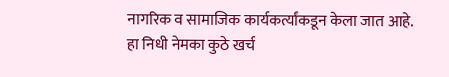नागरिक व सामाजिक कार्यकर्त्यांकडून केला जात आहे. हा निधी नेमका कुठे खर्च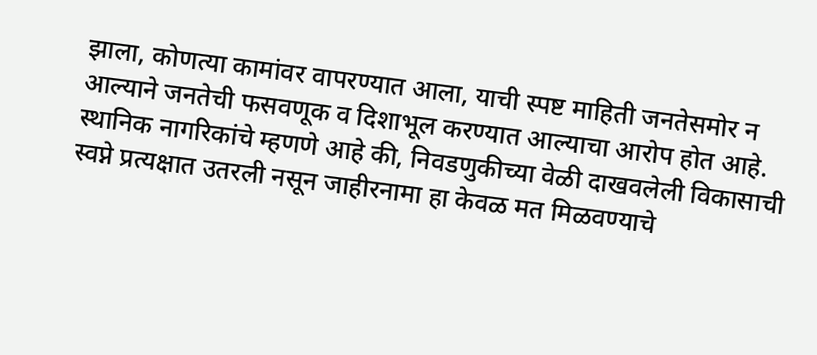झाला, कोणत्या कामांवर वापरण्यात आला, याची स्पष्ट माहिती जनतेसमोर न आल्याने जनतेची फसवणूक व दिशाभूल करण्यात आल्याचा आरोप होत आहे.
स्थानिक नागरिकांचे म्हणणे आहे की, निवडणुकीच्या वेळी दाखवलेली विकासाची स्वप्ने प्रत्यक्षात उतरली नसून जाहीरनामा हा केवळ मत मिळवण्याचे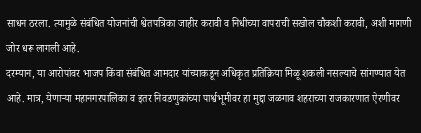साधन ठरला. त्यामुळे संबंधित योजनांची श्वेतपत्रिका जाहीर करावी व निधीच्या वापराची सखोल चौकशी करावी, अशी मागणी जोर धरू लागली आहे.
दरम्यान, या आरोपांवर भाजप किंवा संबंधित आमदार यांच्याकडून अधिकृत प्रतिक्रिया मिळू शकली नसल्याचे सांगण्यात येत आहे. मात्र, येणाऱ्या महानगरपालिका व इतर निवडणुकांच्या पार्श्वभूमीवर हा मुद्दा जळगाव शहराच्या राजकारणात ऐरणीवर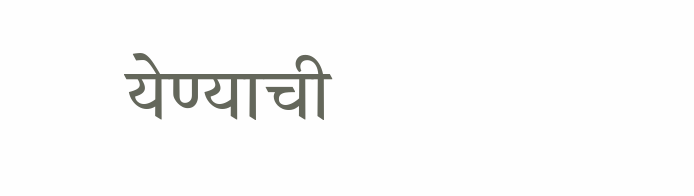येण्याची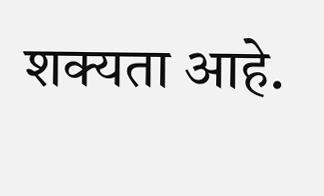शक्यता आहे.